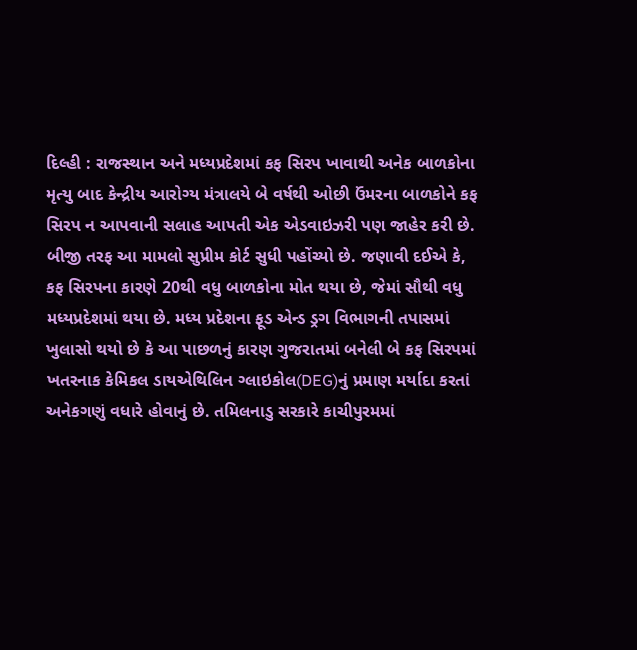દિલ્હી : રાજસ્થાન અને મધ્યપ્રદેશમાં કફ સિરપ ખાવાથી અનેક બાળકોના મૃત્યુ બાદ કેન્દ્રીય આરોગ્ય મંત્રાલયે બે વર્ષથી ઓછી ઉંમરના બાળકોને કફ સિરપ ન આપવાની સલાહ આપતી એક એડવાઇઝરી પણ જાહેર કરી છે.
બીજી તરફ આ મામલો સુપ્રીમ કોર્ટ સુધી પહોંચ્યો છે. જણાવી દઈએ કે, કફ સિરપના કારણે 20થી વધુ બાળકોના મોત થયા છે, જેમાં સૌથી વધુ મધ્યપ્રદેશમાં થયા છે. મધ્ય પ્રદેશના ફૂડ એન્ડ ડ્રગ વિભાગની તપાસમાં ખુલાસો થયો છે કે આ પાછળનું કારણ ગુજરાતમાં બનેલી બે કફ સિરપમાં ખતરનાક કેમિકલ ડાયએથિલિન ગ્લાઇકોલ(DEG)નું પ્રમાણ મર્યાદા કરતાં અનેકગણું વધારે હોવાનું છે. તમિલનાડુ સરકારે કાચીપુરમમાં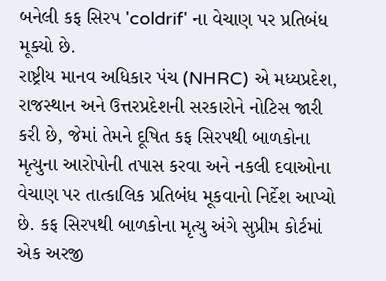બનેલી કફ સિરપ 'coldrif' ના વેચાણ પર પ્રતિબંધ મૂક્યો છે.
રાષ્ટ્રીય માનવ અધિકાર પંચ (NHRC) એ મધ્યપ્રદેશ, રાજસ્થાન અને ઉત્તરપ્રદેશની સરકારોને નોટિસ જારી કરી છે, જેમાં તેમને દૂષિત કફ સિરપથી બાળકોના મૃત્યુના આરોપોની તપાસ કરવા અને નકલી દવાઓના વેચાણ પર તાત્કાલિક પ્રતિબંધ મૂકવાનો નિર્દેશ આપ્યો છે. કફ સિરપથી બાળકોના મૃત્યુ અંગે સુપ્રીમ કોર્ટમાં એક અરજી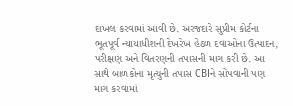દાખલ કરવામાં આવી છે. અરજદારે સુપ્રીમ કોર્ટના ભૂતપૂર્વ ન્યાયાધીશની દેખરેખ હેઠળ દવાઓના ઉત્પાદન, પરીક્ષણ અને વિતરણની તપાસની માગ કરી છે. આ સાથે બાળકોના મૃત્યુની તપાસ CBIને સોંપવાની પણ માગ કરવામાં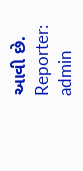આવી છે.
Reporter: admin